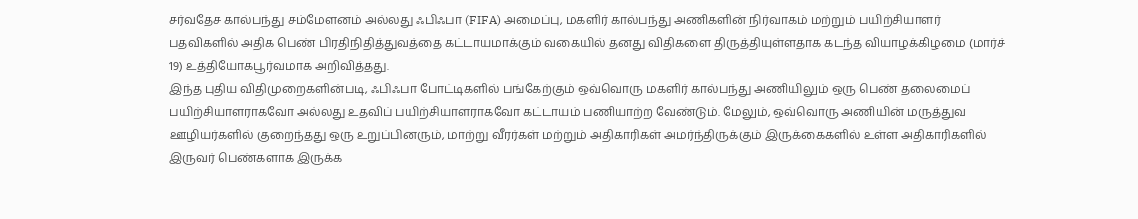சர்வதேச கால்பந்து சம்மேளனம் அல்லது ஃபிஃபா (FIFA) அமைப்பு, மகளிர் கால்பந்து அணிகளின் நிர்வாகம் மற்றும் பயிற்சியாளர் பதவிகளில் அதிக பெண் பிரதிநிதித்துவத்தை கட்டாயமாக்கும் வகையில் தனது விதிகளை திருத்தியுள்ளதாக கடந்த வியாழக்கிழமை (மார்ச் 19) உத்தியோகபூர்வமாக அறிவித்தது.
இந்த புதிய விதிமுறைகளின்படி, ஃபிஃபா போட்டிகளில் பங்கேற்கும் ஒவ்வொரு மகளிர் கால்பந்து அணியிலும் ஒரு பெண் தலைமைப் பயிற்சியாளராகவோ அல்லது உதவிப் பயிற்சியாளராகவோ கட்டாயம் பணியாற்ற வேண்டும். மேலும், ஒவ்வொரு அணியின் மருத்துவ ஊழியர்களில் குறைந்தது ஒரு உறுப்பினரும், மாற்று வீரர்கள் மற்றும் அதிகாரிகள் அமர்ந்திருக்கும் இருக்கைகளில் உள்ள அதிகாரிகளில் இருவர் பெண்களாக இருக்க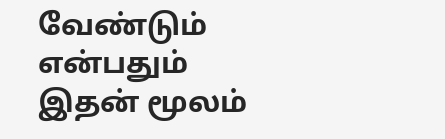வேண்டும் என்பதும் இதன் மூலம்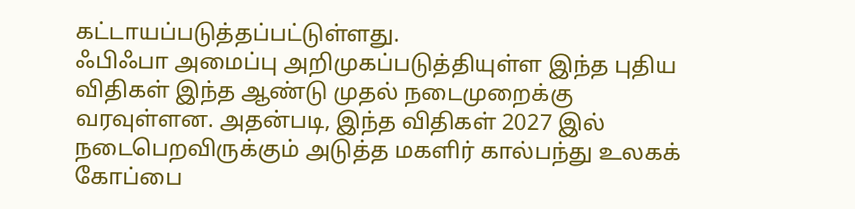கட்டாயப்படுத்தப்பட்டுள்ளது.
ஃபிஃபா அமைப்பு அறிமுகப்படுத்தியுள்ள இந்த புதிய விதிகள் இந்த ஆண்டு முதல் நடைமுறைக்கு வரவுள்ளன. அதன்படி, இந்த விதிகள் 2027 இல் நடைபெறவிருக்கும் அடுத்த மகளிர் கால்பந்து உலகக் கோப்பை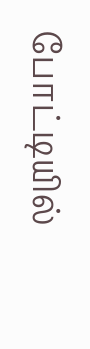போட்டியில்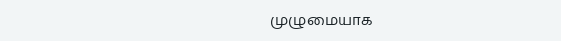முழுமையாக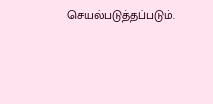செயல்படுத்தப்படும்.